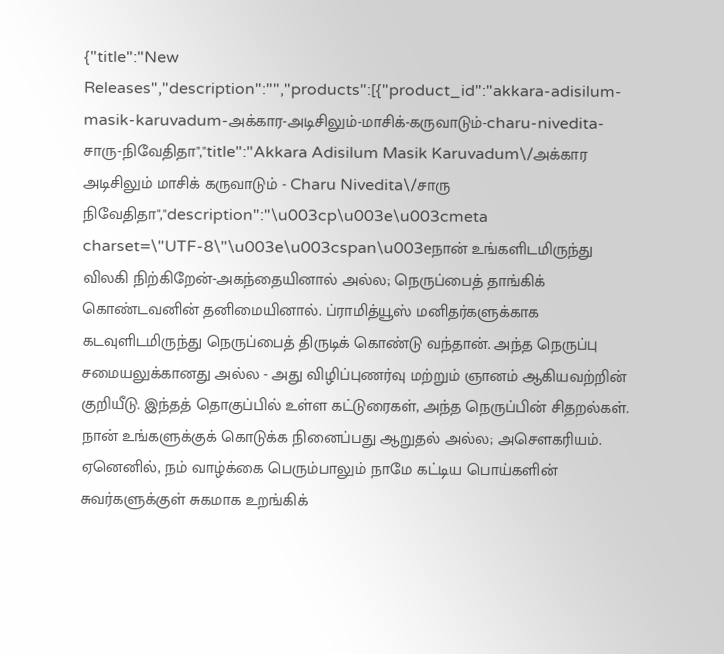{"title":"New Releases","description":"","products":[{"product_id":"akkara-adisilum-masik-karuvadum-அக்கார-அடிசிலும்-மாசிக்-கருவாடும்-charu-nivedita-சாரு-நிவேதிதா","title":"Akkara Adisilum Masik Karuvadum\/அக்கார அடிசிலும் மாசிக் கருவாடும் - Charu Nivedita\/சாரு நிவேதிதா","description":"\u003cp\u003e\u003cmeta charset=\"UTF-8\"\u003e\u003cspan\u003eநான் உங்களிடமிருந்து விலகி நிற்கிறேன்-அகந்தையினால் அல்ல; நெருப்பைத் தாங்கிக் கொண்டவனின் தனிமையினால். ப்ராமித்யூஸ் மனிதர்களுக்காக கடவுளிடமிருந்து நெருப்பைத் திருடிக் கொண்டு வந்தான். அந்த நெருப்பு சமையலுக்கானது அல்ல - அது விழிப்புணர்வு மற்றும் ஞானம் ஆகியவற்றின் குறியீடு. இந்தத் தொகுப்பில் உள்ள கட்டுரைகள், அந்த நெருப்பின் சிதறல்கள். நான் உங்களுக்குக் கொடுக்க நினைப்பது ஆறுதல் அல்ல; அசெளகரியம். ஏனெனில், நம் வாழ்க்கை பெரும்பாலும் நாமே கட்டிய பொய்களின் சுவர்களுக்குள் சுகமாக உறங்கிக்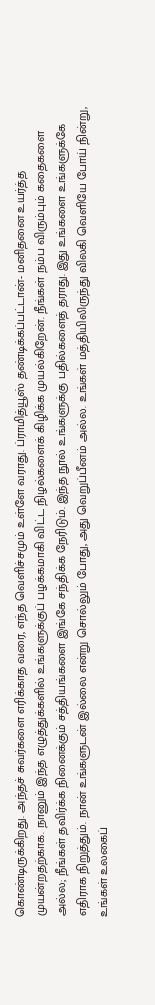கொண்டிருக்கிறது. அந்தச் சுவர்களை எரிக்காத வரை, எந்த வெளிச்சமும் உள்ளே வராது. ப்ராமித்யூஸ் தண்டிக்கப்பட்டான்- மனிதனை உயர்த்த முயன்றதற்காக. நானும் இந்த எழுத்துக்களில் உங்களுக்குப் பழக்கமாகி விட்ட நிழல்களைக் கிழிக்க முயல்கிறேன். நீங்கள் நம்ப விரும்பும் கதைகளை அல்ல; நீங்கள் தவிர்க்க நினைக்கும் சத்தியங்களை இங்கே சந்திக்க நேரிடும். இந்த நூல் உங்களுக்கு பதில்களைத் தராது. இது உங்களை உங்களுக்கே எதிராக நிறுத்தும். நான் உங்களுடன் இல்லை என்று சொல்லும் போது, அது வெறுப்பீனம் அல்ல. உங்கள் மத்தியிலிருந்து விலகி வெளியே போய் நின்று, உங்கள் உலகைப்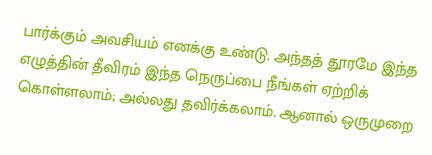பார்க்கும் அவசியம் எனக்கு உண்டு. அந்தத் தூரமே இந்த எழுத்தின் தீவிரம் இந்த நெருப்பை நீங்கள் ஏற்றிக் கொள்ளலாம்; அல்லது தவிர்க்கலாம். ஆனால் ஒருமுறை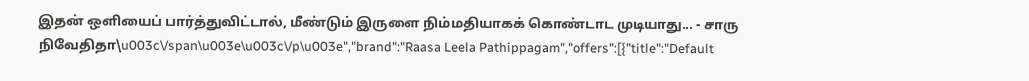இதன் ஒளியைப் பார்த்துவிட்டால், மீண்டும் இருளை நிம்மதியாகக் கொண்டாட முடியாது... - சாரு நிவேதிதா\u003c\/span\u003e\u003c\/p\u003e","brand":"Raasa Leela Pathippagam","offers":[{"title":"Default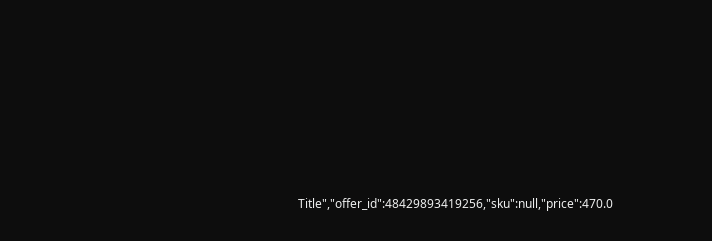Title","offer_id":48429893419256,"sku":null,"price":470.0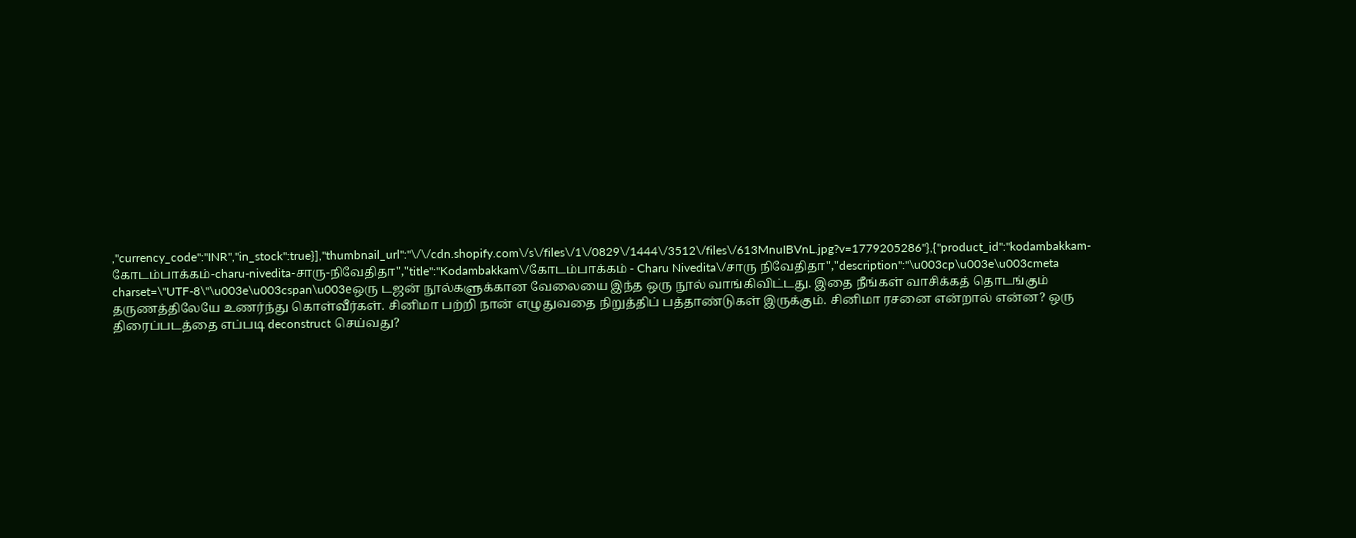,"currency_code":"INR","in_stock":true}],"thumbnail_url":"\/\/cdn.shopify.com\/s\/files\/1\/0829\/1444\/3512\/files\/613MnuIBVnL.jpg?v=1779205286"},{"product_id":"kodambakkam-கோடம்பாக்கம்-charu-nivedita-சாரு-நிவேதிதா","title":"Kodambakkam\/கோடம்பாக்கம் - Charu Nivedita\/சாரு நிவேதிதா","description":"\u003cp\u003e\u003cmeta charset=\"UTF-8\"\u003e\u003cspan\u003eஒரு டஜன் நூல்களுக்கான வேலையை இந்த ஒரு நூல் வாங்கிவிட்டது. இதை நீங்கள் வாசிக்கத் தொடங்கும் தருணத்திலேயே உணர்ந்து கொள்வீர்கள். சினிமா பற்றி நான் எழுதுவதை நிறுத்திப் பத்தாண்டுகள் இருக்கும். சினிமா ரசனை என்றால் என்ன? ஒரு திரைப்படத்தை எப்படி deconstruct செய்வது?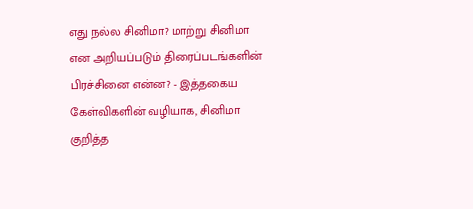எது நல்ல சினிமா? மாற்று சினிமா என அறியப்படும் திரைப்படங்களின் பிரச்சினை என்ன? - இத்தகைய கேள்விகளின் வழியாக, சினிமா குறித்த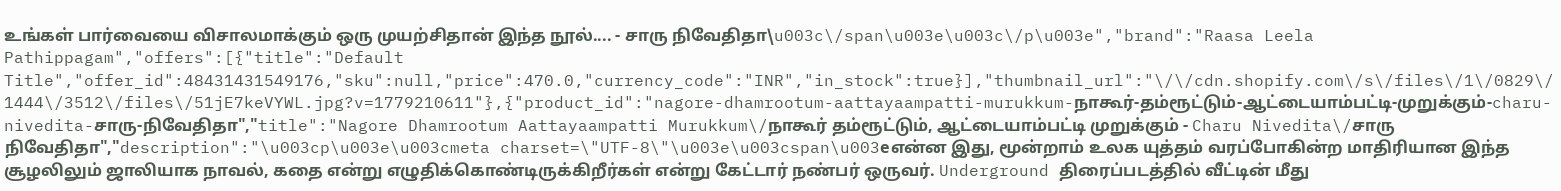உங்கள் பார்வையை விசாலமாக்கும் ஒரு முயற்சிதான் இந்த நூல்.... - சாரு நிவேதிதா\u003c\/span\u003e\u003c\/p\u003e","brand":"Raasa Leela Pathippagam","offers":[{"title":"Default Title","offer_id":48431431549176,"sku":null,"price":470.0,"currency_code":"INR","in_stock":true}],"thumbnail_url":"\/\/cdn.shopify.com\/s\/files\/1\/0829\/1444\/3512\/files\/51jE7keVYWL.jpg?v=1779210611"},{"product_id":"nagore-dhamrootum-aattayaampatti-murukkum-நாகூர்-தம்ரூட்டும்-ஆட்டையாம்பட்டி-முறுக்கும்-charu-nivedita-சாரு-நிவேதிதா","title":"Nagore Dhamrootum Aattayaampatti Murukkum\/நாகூர் தம்ரூட்டும், ஆட்டையாம்பட்டி முறுக்கும் - Charu Nivedita\/சாரு நிவேதிதா","description":"\u003cp\u003e\u003cmeta charset=\"UTF-8\"\u003e\u003cspan\u003eஎன்ன இது, மூன்றாம் உலக யுத்தம் வரப்போகின்ற மாதிரியான இந்த சூழலிலும் ஜாலியாக நாவல், கதை என்று எழுதிக்கொண்டிருக்கிறீர்கள் என்று கேட்டார் நண்பர் ஒருவர். Underground திரைப்படத்தில் வீட்டின் மீது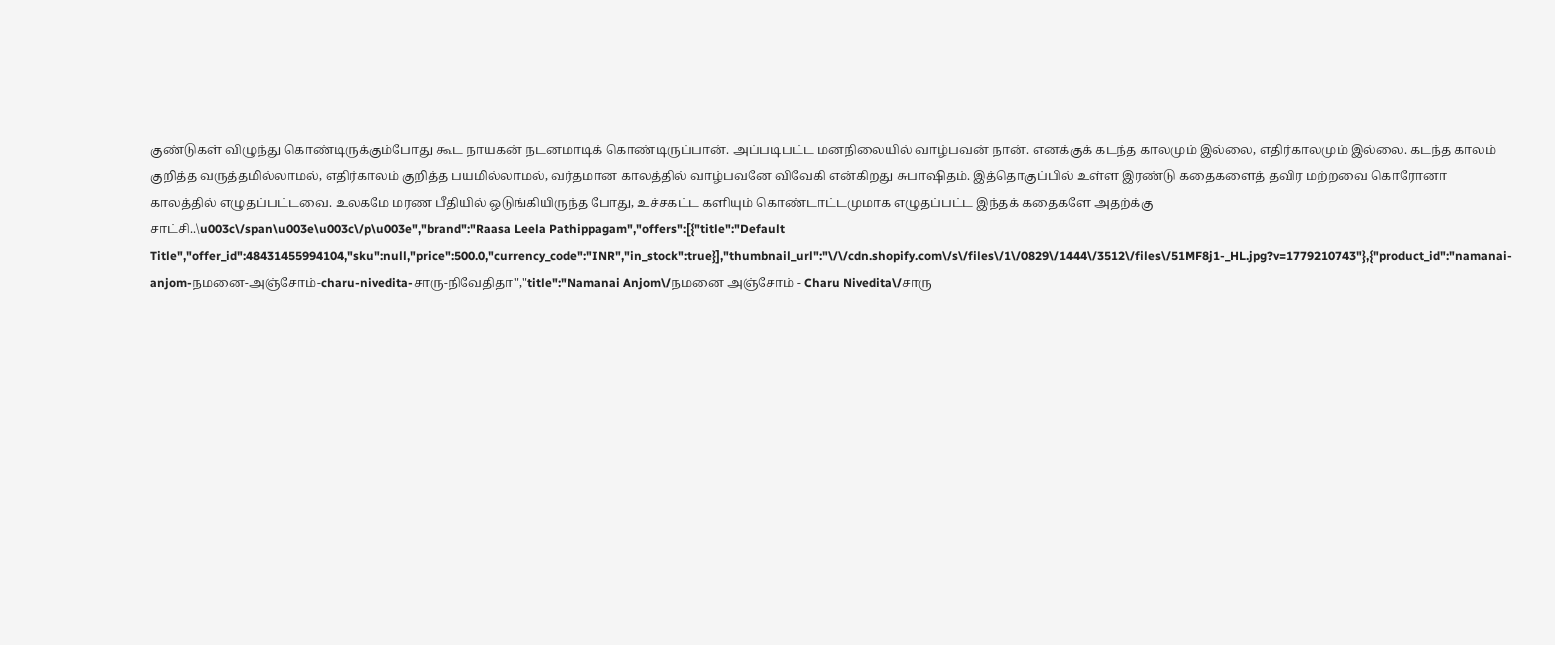குண்டுகள் விழுந்து கொண்டிருக்கும்போது கூட நாயகன் நடனமாடிக் கொண்டிருப்பான். அப்படிபட்ட மனநிலையில் வாழ்பவன் நான். எனக்குக் கடந்த காலமும் இல்லை, எதிர்காலமும் இல்லை. கடந்த காலம் குறித்த வருத்தமில்லாமல், எதிர்காலம் குறித்த பயமில்லாமல், வர்தமான காலத்தில் வாழ்பவனே விவேகி என்கிறது சுபாஷிதம். இத்தொகுப்பில் உள்ள இரண்டு கதைகளைத் தவிர மற்றவை கொரோனா காலத்தில் எழுதப்பட்டவை. உலகமே மரண பீதியில் ஒடுங்கியிருந்த போது, உச்சகட்ட களியும் கொண்டாட்டமுமாக எழுதப்பட்ட இந்தக் கதைகளே அதற்க்கு சாட்சி..\u003c\/span\u003e\u003c\/p\u003e","brand":"Raasa Leela Pathippagam","offers":[{"title":"Default Title","offer_id":48431455994104,"sku":null,"price":500.0,"currency_code":"INR","in_stock":true}],"thumbnail_url":"\/\/cdn.shopify.com\/s\/files\/1\/0829\/1444\/3512\/files\/51MF8j1-_HL.jpg?v=1779210743"},{"product_id":"namanai-anjom-நமனை-அஞ்சோம்-charu-nivedita-சாரு-நிவேதிதா","title":"Namanai Anjom\/நமனை அஞ்சோம் - Charu Nivedita\/சாரு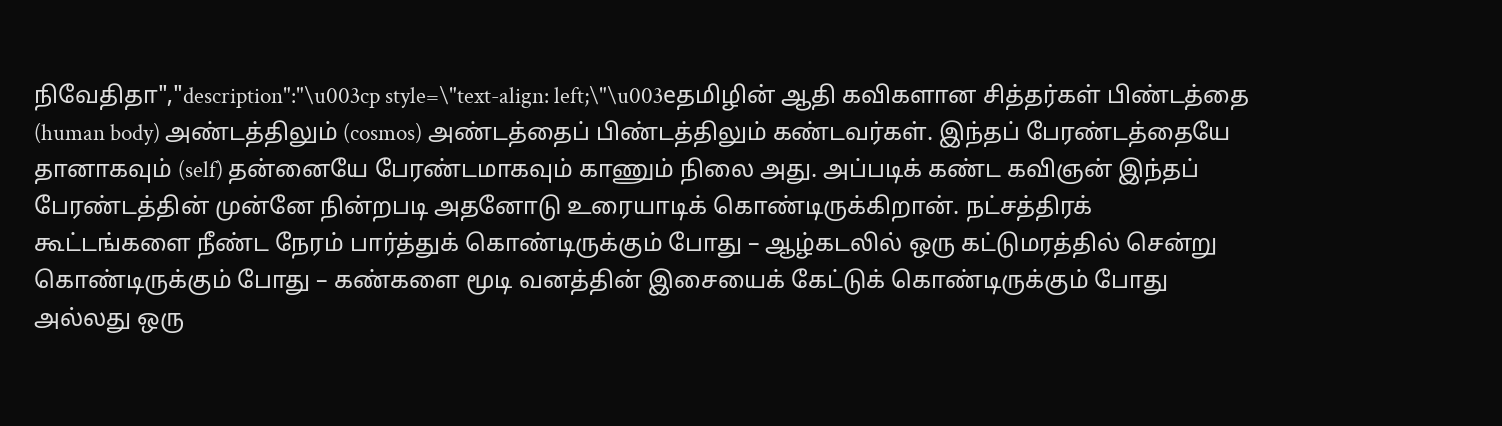நிவேதிதா","description":"\u003cp style=\"text-align: left;\"\u003eதமிழின் ஆதி கவிகளான சித்தர்கள் பிண்டத்தை (human body) அண்டத்திலும் (cosmos) அண்டத்தைப் பிண்டத்திலும் கண்டவர்கள். இந்தப் பேரண்டத்தையே தானாகவும் (self) தன்னையே பேரண்டமாகவும் காணும் நிலை அது. அப்படிக் கண்ட கவிஞன் இந்தப் பேரண்டத்தின் முன்னே நின்றபடி அதனோடு உரையாடிக் கொண்டிருக்கிறான். நட்சத்திரக் கூட்டங்களை நீண்ட நேரம் பார்த்துக் கொண்டிருக்கும் போது – ஆழ்கடலில் ஒரு கட்டுமரத்தில் சென்று கொண்டிருக்கும் போது – கண்களை மூடி வனத்தின் இசையைக் கேட்டுக் கொண்டிருக்கும் போது அல்லது ஒரு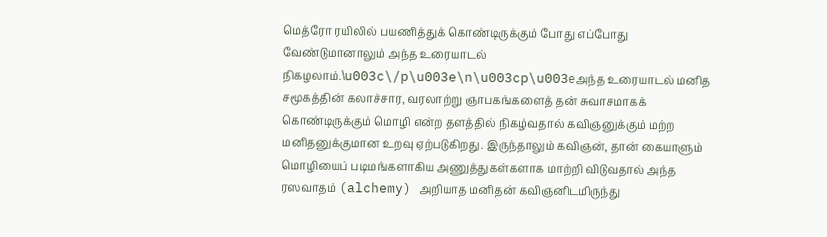மெத்ரோ ரயிலில் பயணித்துக் கொண்டிருக்கும் போது எப்போது வேண்டுமானாலும் அந்த உரையாடல் நிகழலாம்.\u003c\/p\u003e\n\u003cp\u003eஅந்த உரையாடல் மனித சமூகத்தின் கலாச்சார, வரலாற்று ஞாபகங்களைத் தன் சுவாசமாகக் கொண்டிருக்கும் மொழி என்ற தளத்தில் நிகழ்வதால் கவிஞனுக்கும் மற்ற மனிதனுக்குமான உறவு ஏற்படுகிறது. இருந்தாலும் கவிஞன், தான் கையாளும் மொழியைப் படிமங்களாகிய அணுத்துகள்களாக மாற்றி விடுவதால் அந்த ரஸவாதம் (alchemy) அறியாத மனிதன் கவிஞனிடமிருந்து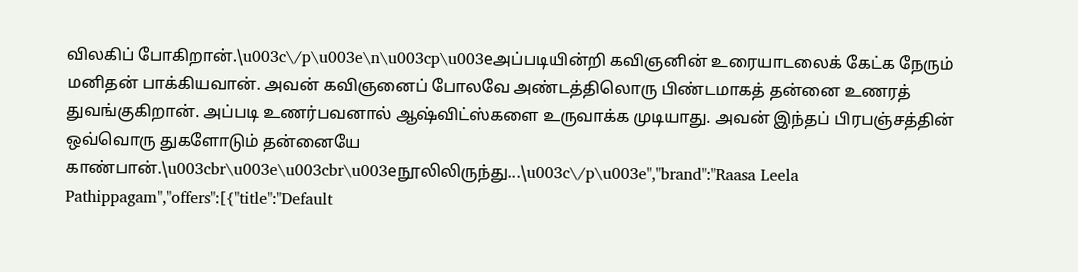விலகிப் போகிறான்.\u003c\/p\u003e\n\u003cp\u003eஅப்படியின்றி கவிஞனின் உரையாடலைக் கேட்க நேரும் மனிதன் பாக்கியவான். அவன் கவிஞனைப் போலவே அண்டத்திலொரு பிண்டமாகத் தன்னை உணரத் துவங்குகிறான். அப்படி உணர்பவனால் ஆஷ்விட்ஸ்களை உருவாக்க முடியாது. அவன் இந்தப் பிரபஞ்சத்தின் ஒவ்வொரு துகளோடும் தன்னையே காண்பான்.\u003cbr\u003e\u003cbr\u003eநூலிலிருந்து...\u003c\/p\u003e","brand":"Raasa Leela Pathippagam","offers":[{"title":"Default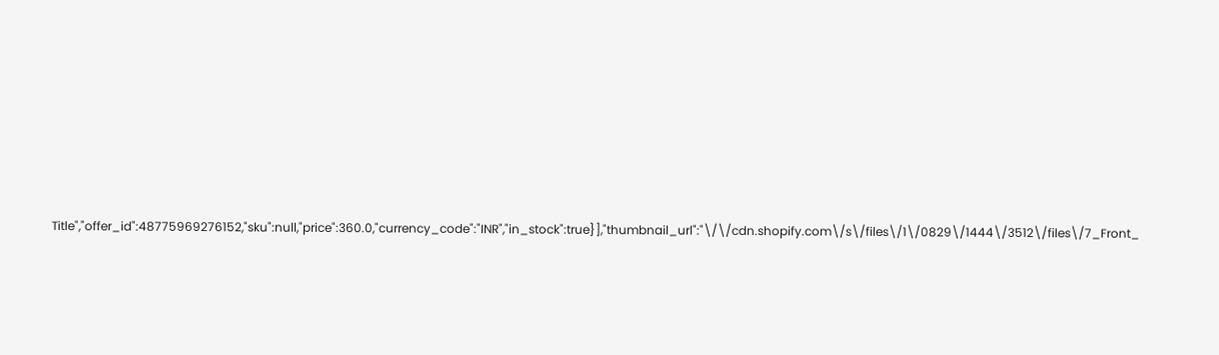Title","offer_id":48775969276152,"sku":null,"price":360.0,"currency_code":"INR","in_stock":true}],"thumbnail_url":"\/\/cdn.shopify.com\/s\/files\/1\/0829\/1444\/3512\/files\/7_Front_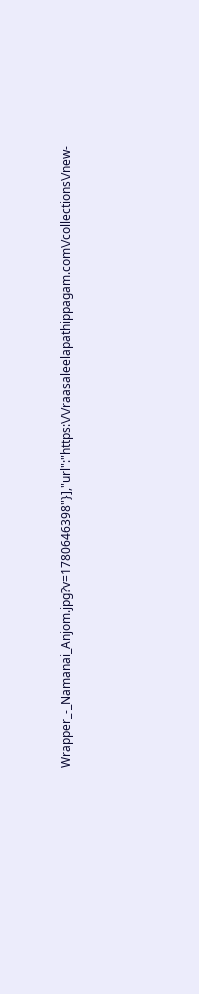Wrapper_-_Namanai_Anjom.jpg?v=1780646398"}],"url":"https:\/\/raasaleelapathippagam.com\/collections\/new-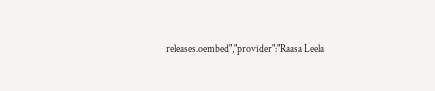releases.oembed","provider":"Raasa Leela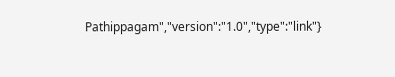Pathippagam","version":"1.0","type":"link"}